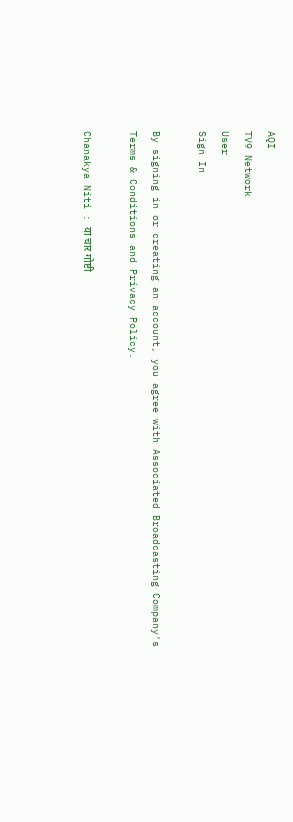AQI
TV9 Network
User
Sign In

By signing in or creating an account, you agree with Associated Broadcasting Company's Terms & Conditions and Privacy Policy.

Chanakya Niti : या चार गोष्टी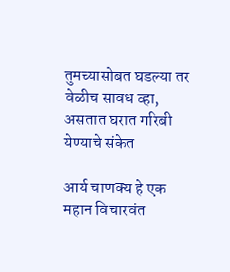तुमच्यासोबत घडल्या तर वेळीच सावध व्हा, असतात घरात गरिबी येण्याचे संकेत

आर्य चाणक्य हे एक महान विचारवंत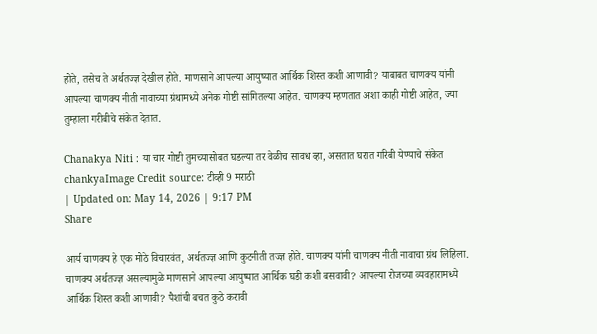होते, तसेच ते अर्थतज्ज्ञ देखील होते. माणसाने आपल्या आयुष्यात आर्थिक शिस्त कशी आणावी? याबाबत चाणक्य यांनी आपल्या चाणक्य नीती नावाच्या ग्रंथामध्ये अनेक गोष्टी सांगितल्या आहेत. चाणक्य म्हणतात अशा काही गोष्टी आहेत, ज्या तुम्हाला गरीबीचे संकेत देतात.

Chanakya Niti : या चार गोष्टी तुमच्यासोबत घडल्या तर वेळीच सावध व्हा, असतात घरात गरिबी येण्याचे संकेत
chankyaImage Credit source: टीव्ही 9 मराठी
| Updated on: May 14, 2026 | 9:17 PM
Share

आर्य चाणक्य हे एक मोठे विचारवंत, अर्थतज्ज्ञ आणि कुटनीती तज्ज्ञ होते. चाणक्य यांनी चाणक्य नीती नावाचा ग्रंथ लिहिला. चाणक्य अर्थतज्ज्ञ असल्यामुळे माणसाने आपल्या आयुष्यात आर्थिक घडी कशी बसवावी? आपल्या रोजच्या व्यवहारामध्ये आर्थिक शिस्त कशी आणावी? पैशांची बचत कुठे करावी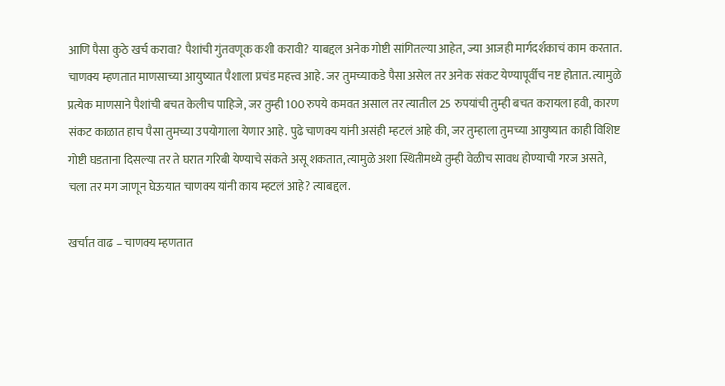आणि पैसा कुठे खर्च करावा? पैशांची गुंतवणूक कशी करावी? याबद्दल अनेक गोष्टी सांगितल्या आहेत, ज्या आजही मार्गदर्शकाचं काम करतात. चाणक्य म्हणतात माणसाच्या आयुष्यात पैशाला प्रचंड महत्त्व आहे. जर तुमच्याकडे पैसा असेल तर अनेक संकट येण्यापूर्वीच नष्ट होतात. त्यामुळे प्रत्येक माणसाने पैशांची बचत केलीच पाहिजे, जर तुम्ही 100 रुपये कमवत असाल तर त्यातील 25 रुपयांची तुम्ही बचत करायला हवी, कारण संकट काळात हाच पैसा तुमच्या उपयोगाला येणार आहे. पुढे चाणक्य यांनी असंही म्हटलं आहे की, जर तुम्हाला तुमच्या आयुष्यात काही विशिष्ट गोष्टी घडताना दिसल्या तर ते घरात गरिबी येण्याचे संकते असू शकतात, त्यामुळे अशा स्थितीमध्ये तुम्ही वेळीच सावध होण्याची गरज असते, चला तर मग जाणून घेऊयात चाणक्य यांनी काय म्हटलं आहे? त्याबद्दल.

खर्चात वाढ – चाणक्य म्हणतात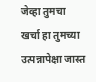जेव्हा तुमचा खर्चा हा तुमच्या उत्पन्नापेक्षा जास्त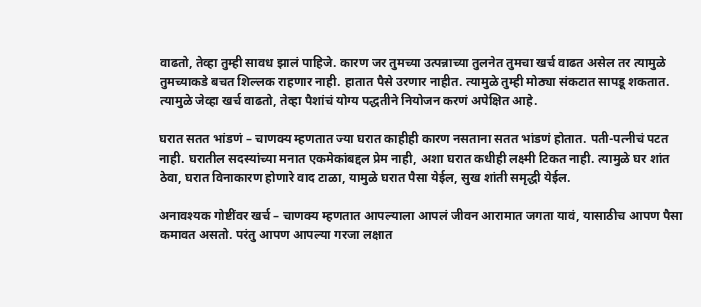वाढतो, तेव्हा तुम्ही सावध झालं पाहिजे. कारण जर तुमच्या उत्पन्नाच्या तुलनेत तुमचा खर्च वाढत असेल तर त्यामुळे तुमच्याकडे बचत शिल्लक राहणार नाही. हातात पैसे उरणार नाहीत. त्यामुळे तुम्ही मोठ्या संकटात सापडू शकतात. त्यामुळे जेव्हा खर्च वाढतो, तेव्हा पैशांचं योग्य पद्धतीने नियोजन करणं अपेक्षित आहे.

घरात सतत भांडणं – चाणक्य म्हणतात ज्या घरात काहीही कारण नसताना सतत भांडणं होतात. पती-पत्नीचं पटत नाही. घरातील सदस्यांच्या मनात एकमेकांबद्दल प्रेम नाही, अशा घरात कधीही लक्ष्मी टिकत नाही. त्यामुळे घर शांत ठेवा, घरात विनाकारण होणारे वाद टाळा, यामुळे घरात पैसा येईल, सुख शांती समृद्धी येईल.

अनावश्यक गोष्टींवर खर्च – चाणक्य म्हणतात आपल्याला आपलं जीवन आरामात जगता यावं, यासाठीच आपण पैसा कमावत असतो. परंतु आपण आपल्या गरजा लक्षात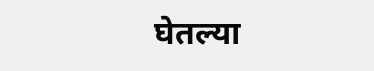घेतल्या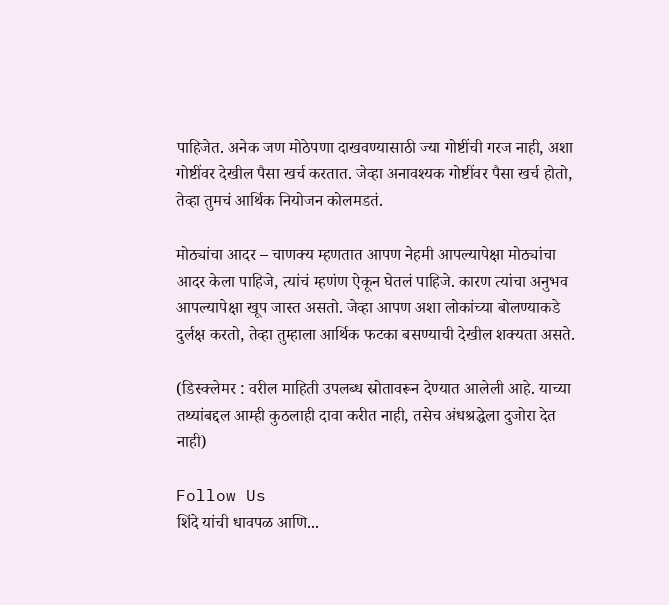पाहिजेत. अनेक जण मोठेपणा दाखवण्यासाठी ज्या गोष्टींची गरज नाही, अशा गोष्टींवर देखील पैसा खर्च करतात. जेव्हा अनावश्यक गोष्टींवर पैसा खर्च होतो, तेव्हा तुमचं आर्थिक नियोजन कोलमडतं.

मोठ्यांचा आदर – चाणक्य म्हणतात आपण नेहमी आपल्यापेक्षा मोठ्यांचा आदर केला पाहिजे, त्यांचं म्हणंण ऐकून घेतलं पाहिजे. कारण त्यांचा अनुभव आपल्यापेक्षा खूप जास्त असतो. जेव्हा आपण अशा लोकांच्या बोलण्याकडे दुर्लक्ष करतो, तेव्हा तुम्हाला आर्थिक फटका बसण्याची देखील शक्यता असते.

(डिस्क्लेमर : वरील माहिती उपलब्ध स्रोतावरून देण्यात आलेली आहे. याच्या तथ्यांबद्दल आम्ही कुठलाही दावा करीत नाही, तसेच अंधश्रद्धेला दुजोरा देत नाही)

Follow Us
शिंदे यांची धावपळ आणि...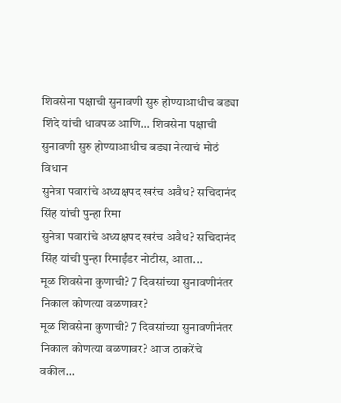शिवसेना पक्षाची सुनावणी सुरु होण्याआधीच बड्या
शिंदे यांची धावपळ आणि... शिवसेना पक्षाची सुनावणी सुरु होण्याआधीच बड्या नेत्याचं मोठं विधान
सुनेत्रा पवारांचे अध्यक्षपद खरंच अवैध? सचिदानंद सिंह यांची पुन्हा रिमा
सुनेत्रा पवारांचे अध्यक्षपद खरंच अवैध? सचिदानंद सिंह यांची पुन्हा रिमाईंडर नोटीस, आता...
मूळ शिवसेना कुणाची? 7 दिवसांच्या सुनावणीनंतर निकाल कोणत्या वळणावर?
मूळ शिवसेना कुणाची? 7 दिवसांच्या सुनावणीनंतर निकाल कोणत्या वळणावर? आज ठाकरेंचे वकील...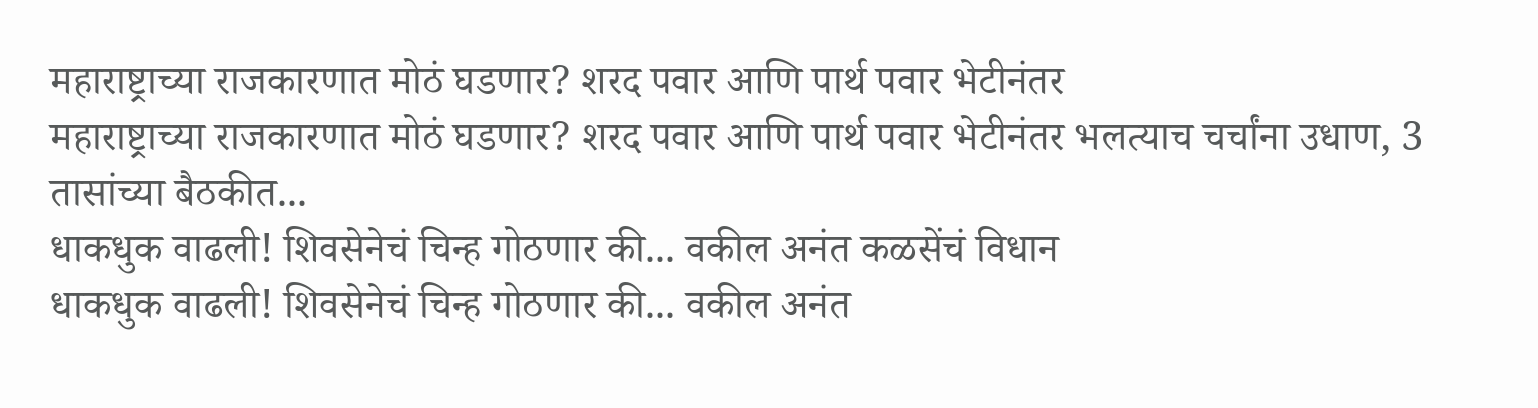महाराष्ट्राच्या राजकारणात मोठं घडणार? शरद पवार आणि पार्थ पवार भेटीनंतर
महाराष्ट्राच्या राजकारणात मोठं घडणार? शरद पवार आणि पार्थ पवार भेटीनंतर भलत्याच चर्चांना उधाण, 3 तासांच्या बैठकीत...
धाकधुक वाढली! शिवसेनेचं चिन्ह गोठणार की... वकील अनंत कळसेंचं विधान
धाकधुक वाढली! शिवसेनेचं चिन्ह गोठणार की... वकील अनंत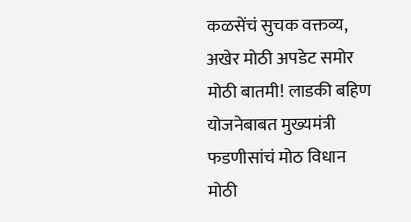कळसेंचं सुचक वक्तव्य, अखेर मोठी अपडेट समोर
मोठी बातमी! लाडकी बहिण योजनेबाबत मुख्यमंत्री फडणीसांचं मोठ विधान
मोठी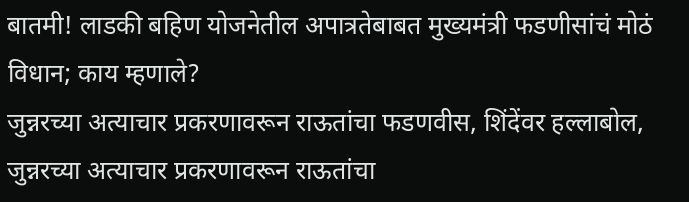बातमी! लाडकी बहिण योजनेतील अपात्रतेबाबत मुख्यमंत्री फडणीसांचं मोठं विधान; काय म्हणाले?
जुन्नरच्या अत्याचार प्रकरणावरून राऊतांचा फडणवीस, शिंदेंवर हल्लाबोल,
जुन्नरच्या अत्याचार प्रकरणावरून राऊतांचा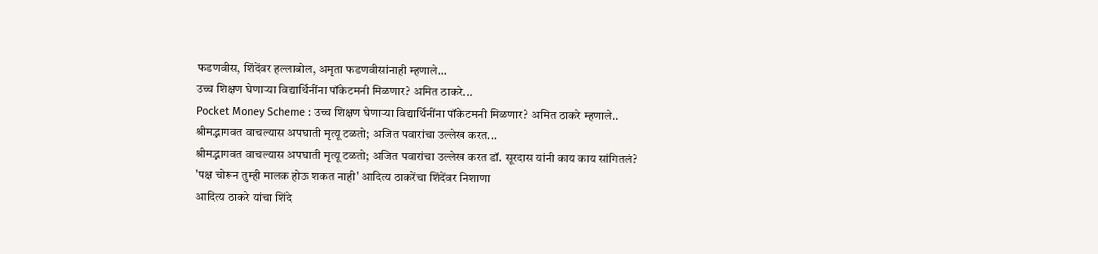फडणवीस, शिंदेंवर हल्लाबोल, अमृता फडणवीसांनाही म्हणाले...
उच्च शिक्षण घेणाऱ्या विद्यार्थिनींना पॉकेटमनी मिळणार? अमित ठाकरे...
Pocket Money Scheme : उच्च शिक्षण घेणाऱ्या विद्यार्थिनींना पॉकेटमनी मिळणार? अमित ठाकरे म्हणाले..
श्रीमद्भागवत वाचल्यास अपघाती मृत्यू टळतो; अजित पवारांचा उल्लेख करत...
श्रीमद्भागवत वाचल्यास अपघाती मृत्यू टळतो; अजित पवारांचा उल्लेख करत डॉ. सूरदास यांनी काय काय सांगितलं?
'पक्ष चोरून तुम्ही मालक होऊ शकत नाही' आदित्य ठाकरेंचा शिंदेंवर निशाणा
आदित्य ठाकरे यांचा शिंदे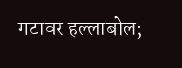गटावर हल्लाबोल;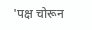'पक्ष चोरून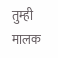तुम्ही मालक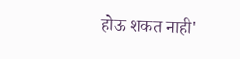होऊ शकत नाही'